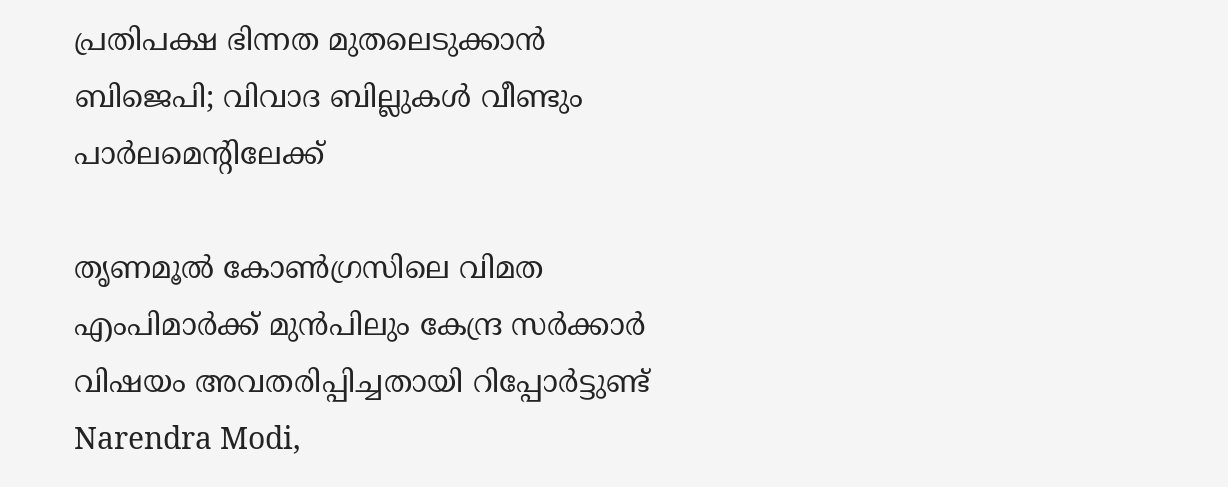പ്രതിപക്ഷ ഭിന്നത മുതലെടുക്കാൻ ബിജെപി; വിവാദ ബില്ലുകൾ വീണ്ടും പാർലമെന്റിലേക്ക്

തൃണമൂല്‍ കോണ്‍ഗ്രസിലെ വിമത എംപിമാര്‍ക്ക് മുന്‍പിലും കേന്ദ്ര സര്‍ക്കാര്‍ വിഷയം അവതരിപ്പിച്ചതായി റിപ്പോര്‍ട്ടുണ്ട്
Narendra Modi,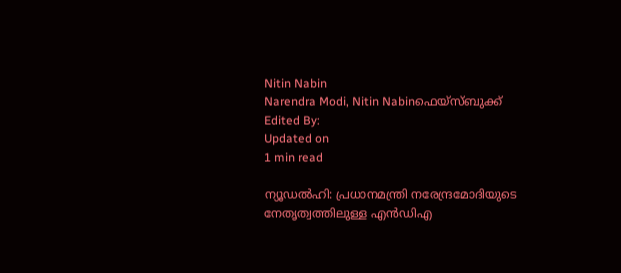Nitin Nabin
Narendra Modi, Nitin Nabinഫെയ്സ്ബുക്ക്
Edited By:
Updated on
1 min read

ന്യൂഡല്‍ഹി: പ്രധാനമന്ത്രി നരേന്ദ്രമോദിയുടെ നേതൃത്വത്തിലുള്ള എന്‍ഡിഎ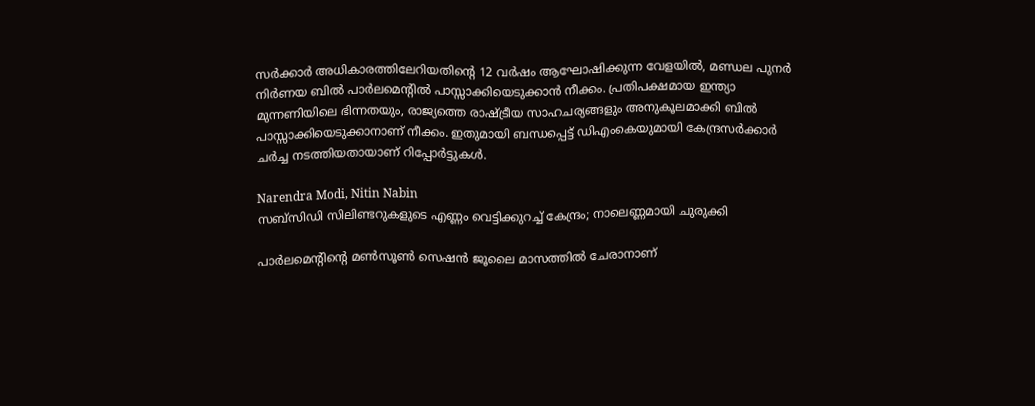സര്‍ക്കാര്‍ അധികാരത്തിലേറിയതിന്റെ 12 വര്‍ഷം ആഘോഷിക്കുന്ന വേളയില്‍, മണ്ഡല പുനര്‍ നിര്‍ണയ ബില്‍ പാര്‍ലമെന്റില്‍ പാസ്സാക്കിയെടുക്കാന്‍ നീക്കം. പ്രതിപക്ഷമായ ഇന്ത്യാ മുന്നണിയിലെ ഭിന്നതയും, രാജ്യത്തെ രാഷ്ട്രീയ സാഹചര്യങ്ങളും അനുകൂലമാക്കി ബില്‍ പാസ്സാക്കിയെടുക്കാനാണ് നീക്കം. ഇതുമായി ബന്ധപ്പെട്ട് ഡിഎംകെയുമായി കേന്ദ്രസര്‍ക്കാര്‍ ചര്‍ച്ച നടത്തിയതായാണ് റിപ്പോര്‍ട്ടുകള്‍.

Narendra Modi, Nitin Nabin
സബ്‌സിഡി സിലിണ്ടറുകളുടെ എണ്ണം വെട്ടിക്കുറച്ച് കേന്ദ്രം; നാലെണ്ണമായി ചുരുക്കി

പാര്‍ലമെന്റിന്റെ മണ്‍സൂണ്‍ സെഷന്‍ ജൂലൈ മാസത്തില്‍ ചേരാനാണ്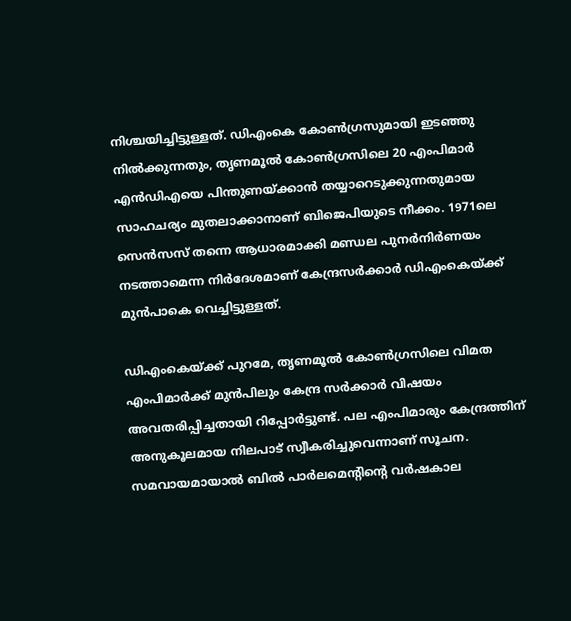നിശ്ചയിച്ചിട്ടുള്ളത്. ഡിഎംകെ കോണ്‍ഗ്രസുമായി ഇടഞ്ഞു നില്‍ക്കുന്നതും, തൃണമൂല്‍ കോണ്‍ഗ്രസിലെ 20 എംപിമാര്‍ എന്‍ഡിഎയെ പിന്തുണയ്ക്കാന്‍ തയ്യാറെടുക്കുന്നതുമായ സാഹചര്യം മുതലാക്കാനാണ് ബിജെപിയുടെ നീക്കം. 1971ലെ സെന്‍സസ് തന്നെ ആധാരമാക്കി മണ്ഡല പുനര്‍നിര്‍ണയം നടത്താമെന്ന നിര്‍ദേശമാണ് കേന്ദ്രസര്‍ക്കാര്‍ ഡിഎംകെയ്ക്ക് മുന്‍പാകെ വെച്ചിട്ടുള്ളത്.

ഡിഎംകെയ്ക്ക് പുറമേ, തൃണമൂല്‍ കോണ്‍ഗ്രസിലെ വിമത എംപിമാര്‍ക്ക് മുന്‍പിലും കേന്ദ്ര സര്‍ക്കാര്‍ വിഷയം അവതരിപ്പിച്ചതായി റിപ്പോര്‍ട്ടുണ്ട്. പല എംപിമാരും കേന്ദ്രത്തിന് അനുകൂലമായ നിലപാട് സ്വീകരിച്ചുവെന്നാണ് സൂചന. സമവായമായാല്‍ ബില്‍ പാര്‍ലമെന്റിന്റെ വര്‍ഷകാല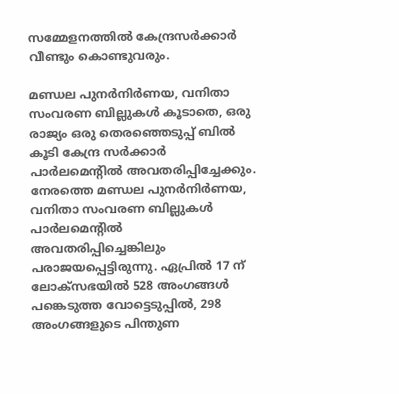സമ്മേളനത്തില്‍ കേന്ദ്രസര്‍ക്കാര്‍ വീണ്ടും കൊണ്ടുവരും.

മണ്ഡല പുനര്‍നിര്‍ണയ, വനിതാ സംവരണ ബില്ലുകള്‍ കൂടാതെ, ഒരു രാജ്യം ഒരു തെരഞ്ഞെടുപ്പ് ബില്‍ കൂടി കേന്ദ്ര സര്‍ക്കാര്‍ പാര്‍ലമെന്റില്‍ അവതരിപ്പിച്ചേക്കും. നേരത്തെ മണ്ഡല പുനര്‍നിര്‍ണയ, വനിതാ സംവരണ ബില്ലുകള്‍ പാര്‍ലമെന്റില്‍ അവതരിപ്പിച്ചെങ്കിലും പരാജയപ്പെട്ടിരുന്നു. ഏപ്രില്‍ 17 ന് ലോക്‌സഭയില്‍ 528 അംഗങ്ങള്‍ പങ്കെടുത്ത വോട്ടെടുപ്പില്‍, 298 അംഗങ്ങളുടെ പിന്തുണ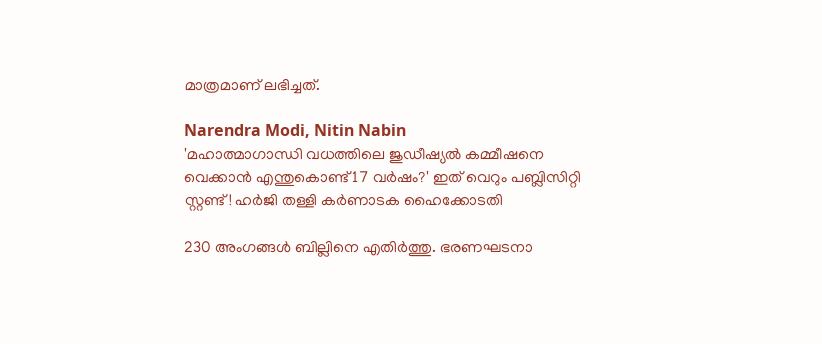മാത്രമാണ് ലഭിച്ചത്.

Narendra Modi, Nitin Nabin
'മഹാത്മാഗാന്ധി വധത്തിലെ ജുഡീഷ്യല്‍ കമ്മീഷനെ വെക്കാന്‍ എന്തുകൊണ്ട് 17 വര്‍ഷം?' ഇത് വെറും പബ്ലിസിറ്റി സ്റ്റണ്ട്! ഹര്‍ജി തള്ളി കര്‍ണാടക ഹൈക്കോടതി

230 അംഗങ്ങള്‍ ബില്ലിനെ എതിര്‍ത്തു. ഭരണഘടനാ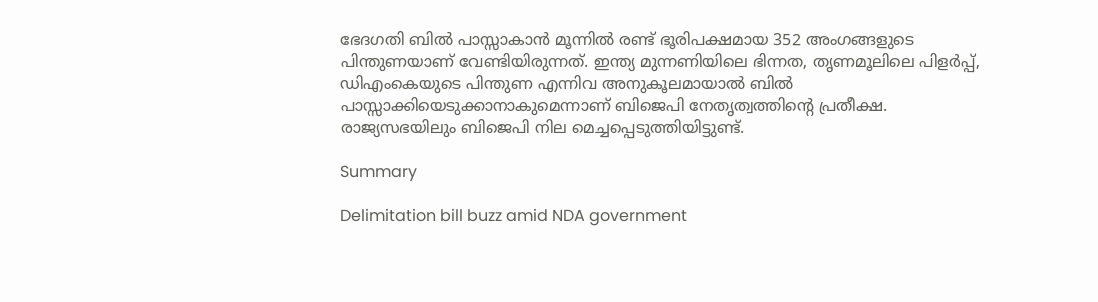ഭേദഗതി ബില്‍ പാസ്സാകാന്‍ മൂന്നില്‍ രണ്ട് ഭൂരിപക്ഷമായ 352 അംഗങ്ങളുടെ പിന്തുണയാണ് വേണ്ടിയിരുന്നത്. ഇന്ത്യ മുന്നണിയിലെ ഭിന്നത, തൃണമൂലിലെ പിളര്‍പ്പ്, ഡിഎംകെയുടെ പിന്തുണ എന്നിവ അനുകൂലമായാല്‍ ബില്‍ പാസ്സാക്കിയെടുക്കാനാകുമെന്നാണ് ബിജെപി നേതൃത്വത്തിന്റെ പ്രതീക്ഷ. രാജ്യസഭയിലും ബിജെപി നില മെച്ചപ്പെടുത്തിയിട്ടുണ്ട്.

Summary

Delimitation bill buzz amid NDA government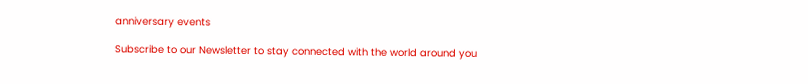anniversary events

Subscribe to our Newsletter to stay connected with the world around you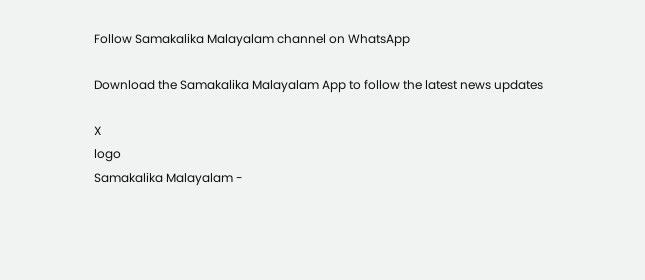Follow Samakalika Malayalam channel on WhatsApp

Download the Samakalika Malayalam App to follow the latest news updates

X
logo
Samakalika Malayalam -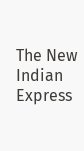The New Indian Express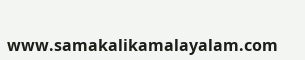www.samakalikamalayalam.com